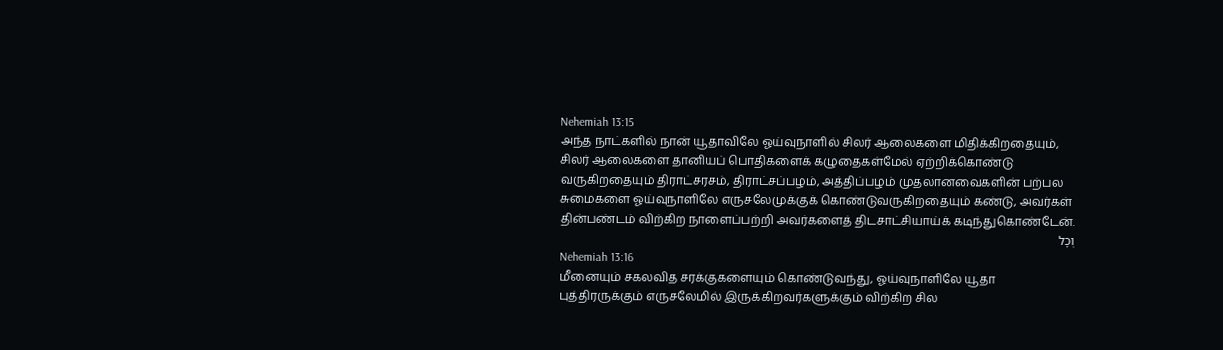Nehemiah 13:15
அந்த நாட்களில் நான் யூதாவிலே ஓய்வுநாளில் சிலர் ஆலைகளை மிதிக்கிறதையும், சிலர் ஆலைகளை தானியப் பொதிகளைக் கழுதைகள்மேல் ஏற்றிக்கொண்டு வருகிறதையும் திராட்சரசம், திராட்சப்பழம், அத்திப்பழம் முதலானவைகளின் பற்பல சுமைகளை ஓய்வுநாளிலே எருசலேமுக்குக் கொண்டுவருகிறதையும் கண்டு, அவர்கள் தின்பண்டம் விற்கிற நாளைப்பற்றி அவர்களைத் திடசாட்சியாய்க் கடிந்துகொண்டேன்.
וְכָל
Nehemiah 13:16
மீனையும் சகலவித சரக்குகளையும் கொண்டுவந்து, ஓய்வுநாளிலே யூதா புத்திரருக்கும் எருசலேமில் இருக்கிறவர்களுக்கும் விற்கிற சில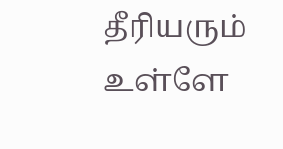தீரியரும் உள்ளே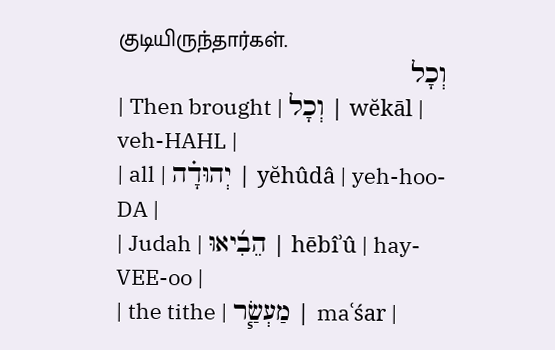குடியிருந்தார்கள்.
וְכָל
| Then brought | וְכָל | wĕkāl | veh-HAHL |
| all | יְהוּדָ֗ה | yĕhûdâ | yeh-hoo-DA |
| Judah | הֵבִ֜יאוּ | hēbîʾû | hay-VEE-oo |
| the tithe | מַעְשַׂ֧ר | maʿśar |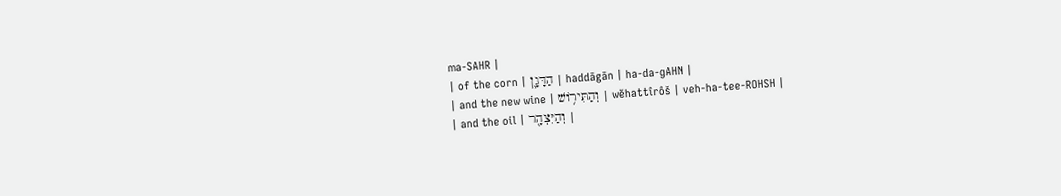ma-SAHR |
| of the corn | הַדָּגָ֛ן | haddāgān | ha-da-ɡAHN |
| and the new wine | וְהַתִּיר֥וֹשׁ | wĕhattîrôš | veh-ha-tee-ROHSH |
| and the oil | וְהַיִּצְהָ֖ר |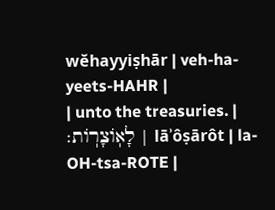wĕhayyiṣhār | veh-ha-yeets-HAHR |
| unto the treasuries. | לָאֽוֹצָרֽוֹת׃ | lāʾôṣārôt | la-OH-tsa-ROTE |